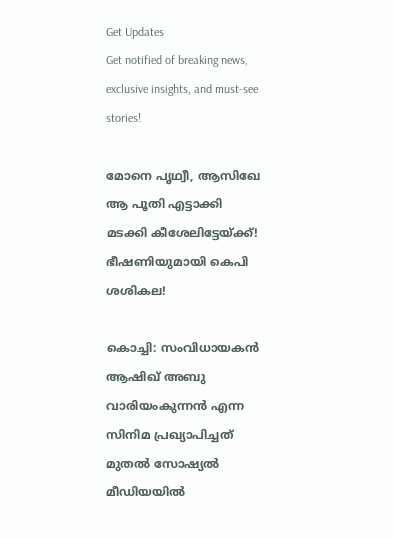Get Updates
Get notified of breaking news, exclusive insights, and must-see stories!

മോനെ പൃഥ്വീ, ആസിഖേ ആ പൂതി എട്ടാക്കി മടക്കി കീശേലിട്ടേയ്ക്ക്! ഭീഷണിയുമായി കെപി ശശികല!

കൊച്ചി: സംവിധായകന്‍ ആഷിഖ് അബു വാരിയംകുന്നന്‍ എന്ന സിനിമ പ്രഖ്യാപിച്ചത് മുതല്‍ സോഷ്യല്‍ മീഡിയയില്‍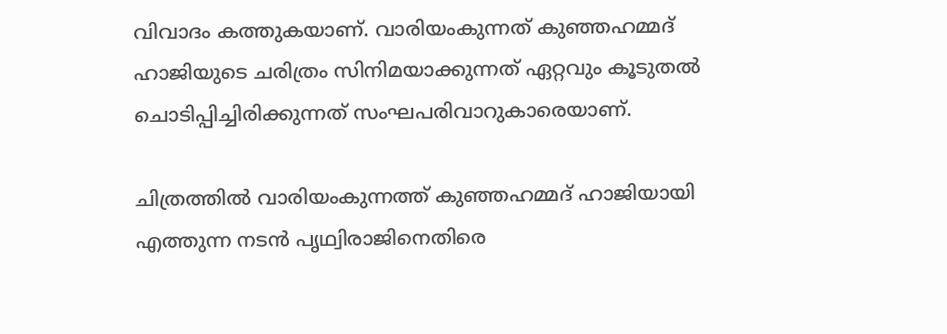വിവാദം കത്തുകയാണ്. വാരിയംകുന്നത് കുഞ്ഞഹമ്മദ് ഹാജിയുടെ ചരിത്രം സിനിമയാക്കുന്നത് ഏറ്റവും കൂടുതല്‍ ചൊടിപ്പിച്ചിരിക്കുന്നത് സംഘപരിവാറുകാരെയാണ്.

ചിത്രത്തില്‍ വാരിയംകുന്നത്ത് കുഞ്ഞഹമ്മദ് ഹാജിയായി എത്തുന്ന നടന്‍ പൃഥ്വിരാജിനെതിരെ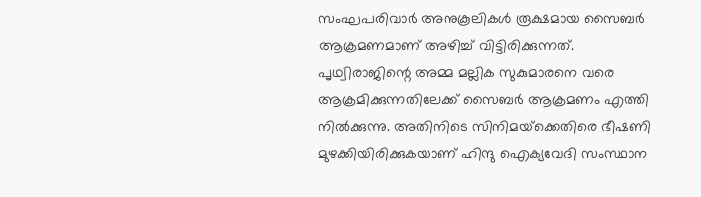സംഘപരിവാര്‍ അനുകൂലികള്‍ രൂക്ഷമായ സൈബര്‍ ആക്രമണമാണ് അഴിച്ച് വിട്ടിരിക്കുന്നത്. പൃഥ്വിരാജിന്റെ അമ്മ മല്ലിക സുകുമാരനെ വരെ ആക്രമിക്കുന്നതിലേക്ക് സൈബര്‍ ആക്രമണം എത്തി നില്‍ക്കുന്നു. അതിനിടെ സിനിമയ്‌ക്കെതിരെ ഭീഷണി മുഴക്കിയിരിക്കുകയാണ് ഹിന്ദു ഐക്യവേദി സംസ്ഥാന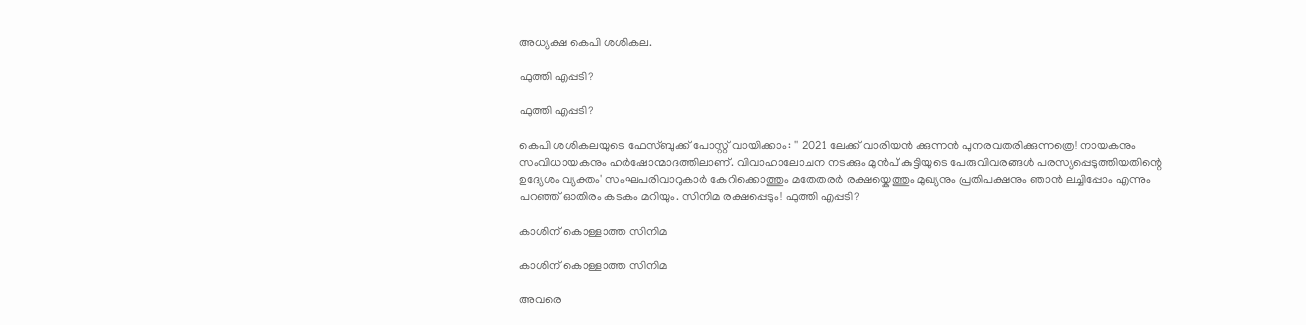അധ്യക്ഷ കെപി ശശികല.

ഫുത്തി എപ്പടി?

ഫുത്തി എപ്പടി?

കെപി ശശികലയുടെ ഫേസ്ബുക്ക് പോസ്റ്റ് വായിക്കാം: '' 2021 ലേക്ക് വാരിയൻ ക്കുന്നൻ പുനരവതരിക്കുന്നത്രെ! നായകനും സംവിധായകനും ഹർഷോന്മാദത്തിലാണ്. വിവാഹാലോചന നടക്കും മുൻപ് കുട്ടിയുടെ പേരുവിവരങ്ങൾ പരസ്യപ്പെടുത്തിയതിന്റെ ഉദ്യേശം വ്യക്തം' സംഘപരിവാറുകാർ കേറിക്കൊത്തും മതേതരർ രക്ഷയ്കെത്തും മുഖ്യനും പ്രതിപക്ഷനും ഞാൻ ലച്ചിപ്പോം എന്നും പറഞ്ഞ് ഓതിരം കടകം മറിയും. സിനിമ രക്ഷപ്പെടും! ഫുത്തി എപ്പടി?

കാശിന് കൊള്ളാത്ത സിനിമ

കാശിന് കൊള്ളാത്ത സിനിമ

അവരെ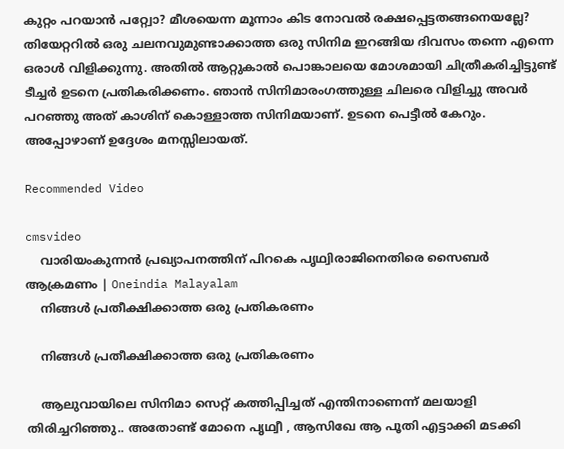കുറ്റം പറയാൻ പറ്റ്വോ? മീശയെന്ന മൂന്നാം കിട നോവൽ രക്ഷപ്പെട്ടതങ്ങനെയല്ലേ? തിയേറ്ററിൽ ഒരു ചലനവുമുണ്ടാക്കാത്ത ഒരു സിനിമ ഇറങ്ങിയ ദിവസം തന്നെ എന്നെ ഒരാൾ വിളിക്കുന്നു. അതിൽ ആറ്റുകാൽ പൊങ്കാലയെ മോശമായി ചിത്രീകരിച്ചിട്ടുണ്ട് ടീച്ചർ ഉടനെ പ്രതികരിക്കണം. ഞാൻ സിനിമാരംഗത്തുള്ള ചിലരെ വിളിച്ചു അവർ പറഞ്ഞു അത് കാശിന് കൊള്ളാത്ത സിനിമയാണ്. ഉടനെ പെട്ടീൽ കേറും. അപ്പോഴാണ് ഉദ്ദേശം മനസ്സിലായത്.

Recommended Video

cmsvideo
    വാരിയംകുന്നന്‍ പ്രഖ്യാപനത്തിന് പിറകെ പൃഥ്വിരാജിനെതിരെ സൈബര്‍ ആക്രമണം | Oneindia Malayalam
    നിങ്ങൾ പ്രതീക്ഷിക്കാത്ത ഒരു പ്രതികരണം

    നിങ്ങൾ പ്രതീക്ഷിക്കാത്ത ഒരു പ്രതികരണം

    ആലുവായിലെ സിനിമാ സെറ്റ് കത്തിപ്പിച്ചത് എന്തിനാണെന്ന് മലയാളി തിരിച്ചറിഞ്ഞു.. അതോണ്ട് മോനെ പൃഥ്വീ , ആസിഖേ ആ പൂതി എട്ടാക്കി മടക്കി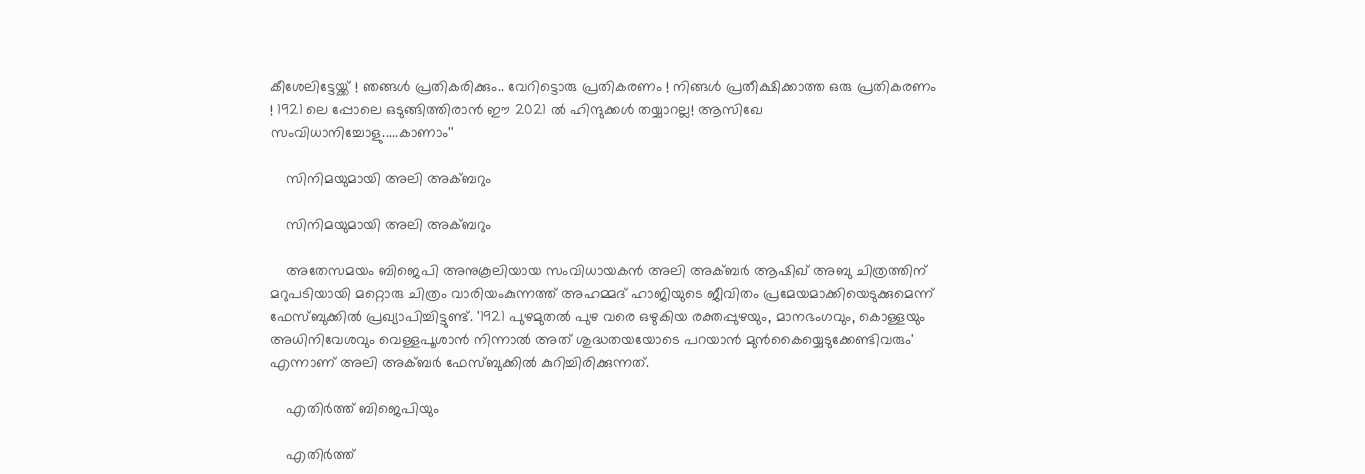കീശേലിട്ടേയ്ക്ക് ! ഞങ്ങൾ പ്രതികരിക്കും.. വേറിട്ടൊരു പ്രതികരണം ! നിങ്ങൾ പ്രതീക്ഷിക്കാത്ത ഒരു പ്രതികരണം ! 1921 ലെ പ്പോലെ ഒടുങ്ങിത്തിരാൻ ഈ 2021 ൽ ഹിന്ദുക്കൾ തയ്യാറല്ല! ആസിഖേ സംവിധാനിച്ചോളു.....കാണാം''

    സിനിമയുമായി അലി അക്ബറും

    സിനിമയുമായി അലി അക്ബറും

    അതേസമയം ബിജെപി അനുകൂലിയായ സംവിധായകൻ അലി അക്ബർ ആഷിഖ് അബു ചിത്രത്തിന് മറുപടിയായി മറ്റൊരു ചിത്രം വാരിയംകുന്നത്ത് അഹമ്മദ് ഹാജിയുടെ ജീവിതം പ്രമേയമാക്കിയെടുക്കുമെന്ന് ഫേസ്ബുക്കിൽ പ്രഖ്യാപിച്ചിട്ടുണ്ട്. '1921 പുഴമുതൽ പുഴ വരെ ഒഴുകിയ രക്തപ്പുഴയും, മാനഭംഗവും, കൊള്ളയും അധിനിവേശവും വെള്ളപൂശാൻ നിന്നാൽ അത് ശുദ്ധതയയോടെ പറയാൻ മുൻകൈയ്യെടുക്കേണ്ടിവരും' എന്നാണ് അലി അക്ബർ ഫേസ്ബുക്കിൽ കുറിച്ചിരിക്കുന്നത്.

    എതിർത്ത് ബിജെപിയും

    എതിർത്ത്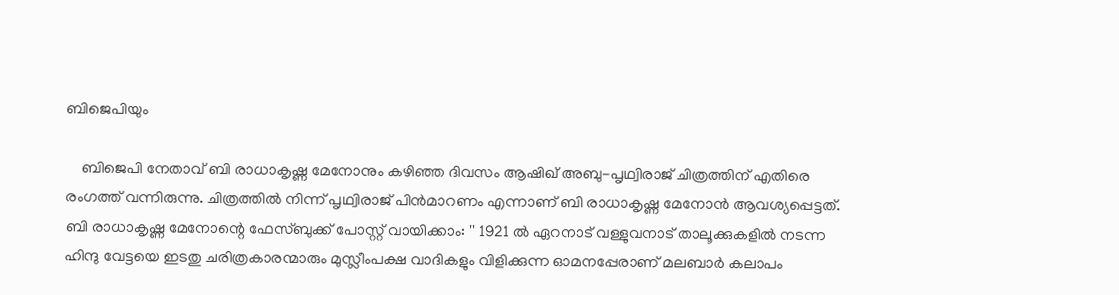ബിജെപിയും

    ബിജെപി നേതാവ് ബി രാധാകൃഷ്ണ മേനോനും കഴിഞ്ഞ ദിവസം ആഷിഖ് അബു-പൃഥ്വിരാജ് ചിത്രത്തിന് എതിരെ രംഗത്ത് വന്നിരുന്നു. ചിത്രത്തിൽ നിന്ന് പൃഥ്വിരാജ് പിൻമാറണം എന്നാണ് ബി രാധാകൃഷ്ണ മേനോൻ ആവശ്യപ്പെട്ടത്. ബി രാധാകൃഷ്ണ മേനോന്റെ ഫേസ്ബുക്ക് പോസ്റ്റ് വായിക്കാം: '' 1921 ൽ ഏറനാട് വള്ളുവനാട് താലൂക്കുകളിൽ നടന്ന ഹിന്ദു വേട്ടയെ ഇടതു ചരിത്രകാരന്മാരും മുസ്ലീംപക്ഷ വാദികളും വിളിക്കുന്ന ഓമനപ്പേരാണ് മലബാർ കലാപം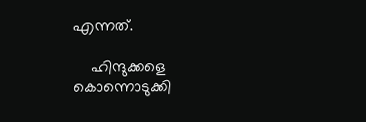എന്നത്.

    ഹിന്ദുക്കളെ കൊന്നൊടുക്കി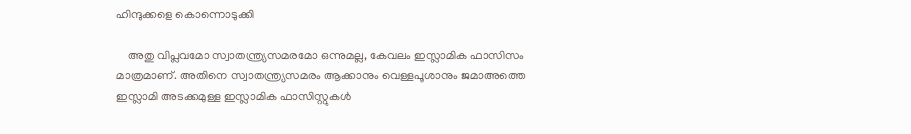ഹിന്ദുക്കളെ കൊന്നൊടുക്കി

    അതു വിപ്ലവമോ സ്വാതന്ത്ര്യസമരമോ ഒന്നുമല്ല, കേവലം ഇസ്ലാമിക ഫാസിസം മാത്രമാണ്. അതിനെ സ്വാതന്ത്ര്യസമരം ആക്കാനും വെള്ളപൂശാനും ജമാഅത്തെ ഇസ്ലാമി അടക്കമുള്ള ഇസ്ലാമിക ഫാസിസ്റ്റുകൾ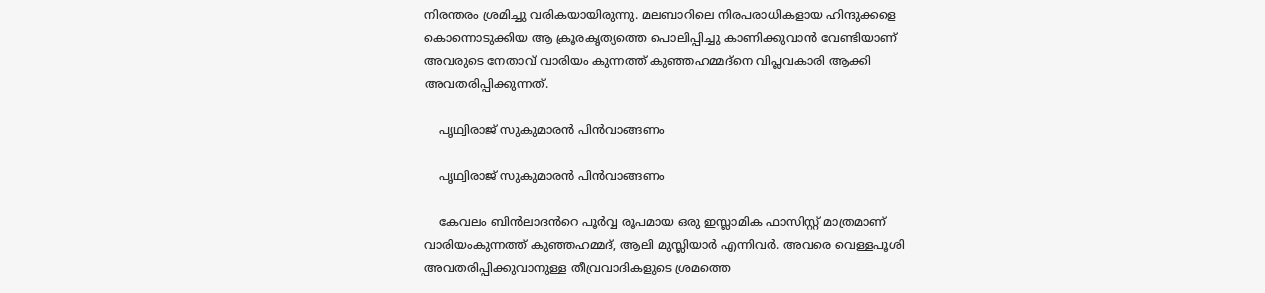നിരന്തരം ശ്രമിച്ചു വരികയായിരുന്നു. മലബാറിലെ നിരപരാധികളായ ഹിന്ദുക്കളെ കൊന്നൊടുക്കിയ ആ ക്രൂരകൃത്യത്തെ പൊലിപ്പിച്ചു കാണിക്കുവാൻ വേണ്ടിയാണ് അവരുടെ നേതാവ് വാരിയം കുന്നത്ത് കുഞ്ഞഹമ്മദ്നെ വിപ്ലവകാരി ആക്കി അവതരിപ്പിക്കുന്നത്.

    പൃഥ്വിരാജ് സുകുമാരൻ പിൻവാങ്ങണം

    പൃഥ്വിരാജ് സുകുമാരൻ പിൻവാങ്ങണം

    കേവലം ബിൻലാദൻറെ പൂർവ്വ രൂപമായ ഒരു ഇസ്ലാമിക ഫാസിസ്റ്റ് മാത്രമാണ് വാരിയംകുന്നത്ത് കുഞ്ഞഹമ്മദ്, ആലി മുസ്ലിയാർ എന്നിവർ. അവരെ വെള്ളപൂശി അവതരിപ്പിക്കുവാനുള്ള തീവ്രവാദികളുടെ ശ്രമത്തെ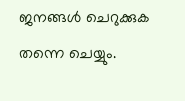ജനങ്ങൾ ചെറുക്കുക തന്നെ ചെയ്യും.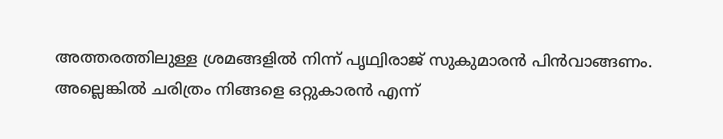അത്തരത്തിലുള്ള ശ്രമങ്ങളിൽ നിന്ന് പൃഥ്വിരാജ് സുകുമാരൻ പിൻവാങ്ങണം. അല്ലെങ്കിൽ ചരിത്രം നിങ്ങളെ ഒറ്റുകാരൻ എന്ന്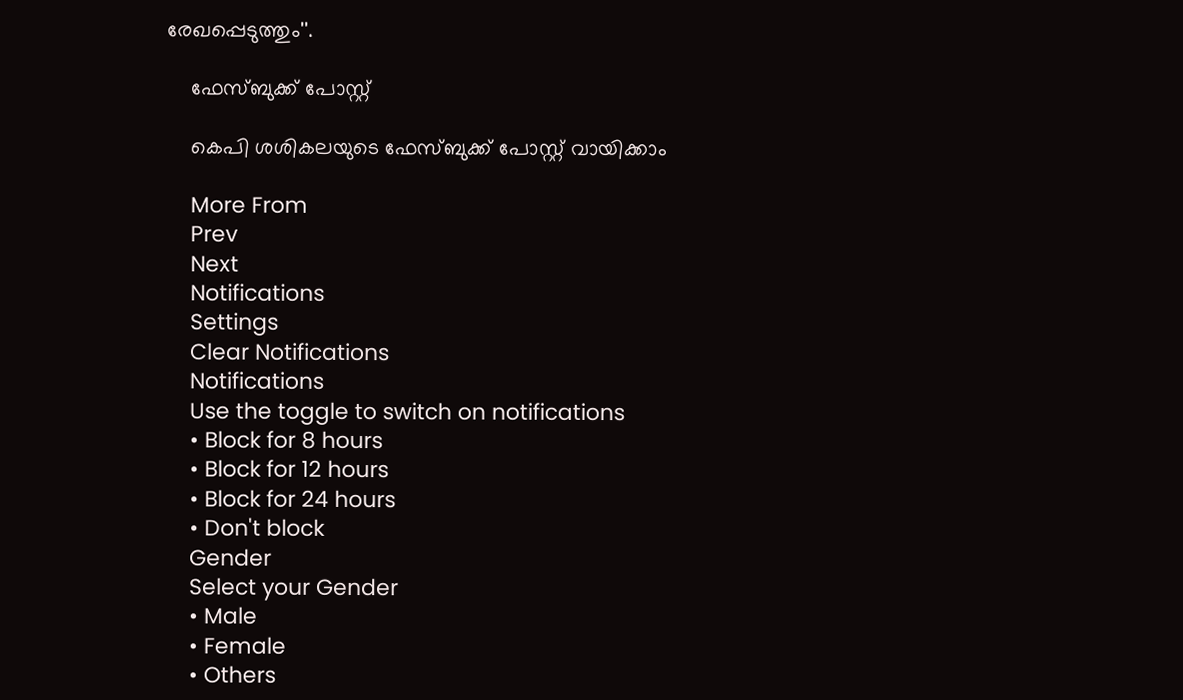രേഖപ്പെടുത്തും''.

    ഫേസ്ബുക്ക് പോസ്റ്റ്

    കെപി ശശികലയുടെ ഫേസ്ബുക്ക് പോസ്റ്റ് വായിക്കാം

    More From
    Prev
    Next
    Notifications
    Settings
    Clear Notifications
    Notifications
    Use the toggle to switch on notifications
    • Block for 8 hours
    • Block for 12 hours
    • Block for 24 hours
    • Don't block
    Gender
    Select your Gender
    • Male
    • Female
    • Others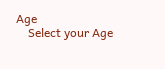Age
    Select your Age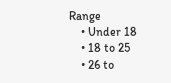Range
    • Under 18
    • 18 to 25
    • 26 to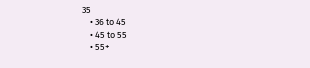35
    • 36 to 45
    • 45 to 55
    • 55+